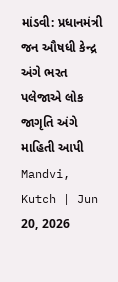માંડવી: પ્રધાનમંત્રી જન ઔષધી કેન્દ્ર અંગે ભરત પલેજાએ લોક જાગૃતિ અંગે માહિતી આપી
Mandvi, Kutch | Jun 20, 2026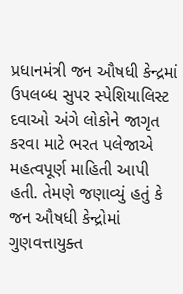પ્રધાનમંત્રી જન ઔષધી કેન્દ્રમાં ઉપલબ્ધ સુપર સ્પેશિયાલિસ્ટ દવાઓ અંગે લોકોને જાગૃત કરવા માટે ભરત પલેજાએ મહત્વપૂર્ણ માહિતી આપી હતી. તેમણે જણાવ્યું હતું કે જન ઔષધી કેન્દ્રોમાં ગુણવત્તાયુક્ત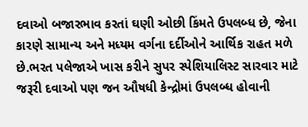દવાઓ બજારભાવ કરતાં ઘણી ઓછી કિંમતે ઉપલબ્ધ છે, જેના કારણે સામાન્ય અને મધ્યમ વર્ગના દર્દીઓને આર્થિક રાહત મળે છે.ભરત પલેજાએ ખાસ કરીને સુપર સ્પેશિયાલિસ્ટ સારવાર માટે જરૂરી દવાઓ પણ જન ઔષધી કેન્દ્રોમાં ઉપલબ્ધ હોવાની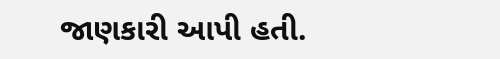જાણકારી આપી હતી.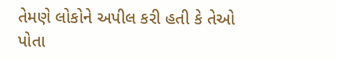તેમણે લોકોને અપીલ કરી હતી કે તેઓ પોતા